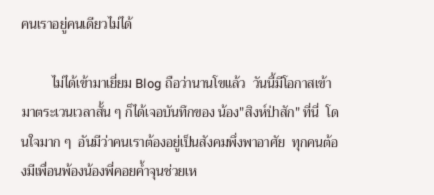คนเราอยู่คนเดียวไม่ได้

         ไม่ได้เข้ามาเยี่ยม Blog ถือว่านานโขแล้ว  วันนี้มีโอกาสเข้ามาตระเวนเวลาสั้น ๆ ก็ได้เจอบันทึกของ น้อง"สิงห์ป่าสัก" ที่นี่  โดนใจมาก ๆ  อันมีว่าคนเราต้องอยู่เป็นสังคมพึ่งพาอาศัย  ทุกคนต้องมีเพื่อนพ้องน้องพี่คอยค้ำจุนช่วยเห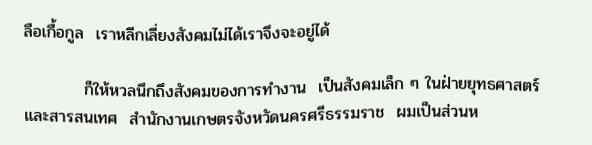ลือเกื้อกูล  เราหลีกเลี่ยงสังคมไม่ได้เราจึงจะอยู่ได้

          ก็ให้หวลนึกถึงสังคมของการทำงาน  เป็นสังคมเล็ก ๆ ในฝ่ายยุทธศาสตร์และสารสนเทศ  สำนักงานเกษตรจังหวัดนครศรีธรรมราช  ผมเป็นส่วนห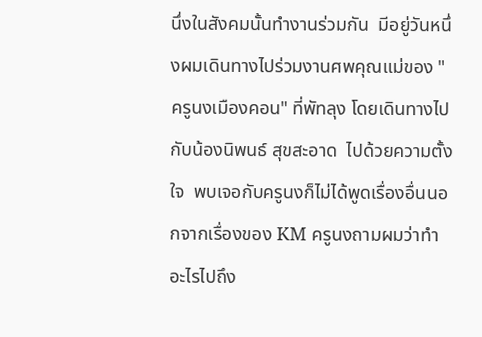นึ่งในสังคมนั้นทำงานร่วมกัน  มีอยู่วันหนึ่งผมเดินทางไปร่วมงานศพคุณแม่ของ "ครูนงเมืองคอน" ที่พัทลุง โดยเดินทางไปกับน้องนิพนธ์ สุขสะอาด  ไปด้วยความตั้งใจ  พบเจอกับครูนงก็ไม่ได้พูดเรื่องอื่นนอกจากเรื่องของ KM ครูนงถามผมว่าทำอะไรไปถึง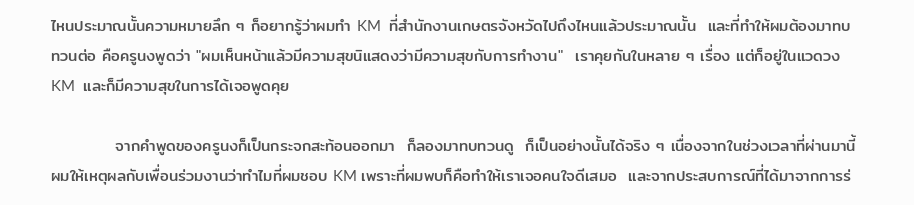ไหนประมาณนั้นความหมายลึก ๆ ก็อยากรู้ว่าผมทำ KM  ที่สำนักงานเกษตรจังหวัดไปถึงไหนแล้วประมาณนั้น  และที่ทำให้ผมต้องมาทบทวนต่อ คือครูนงพูดว่า "ผมเห็นหน้าแล้วมีความสุขนิแสดงว่ามีความสุขกับการทำงาน"  เราคุยกันในหลาย ๆ เรื่อง แต่ก็อยู่ในแวดวง KM  และก็มีความสุขในการได้เจอพูดคุย

           จากคำพูดของครูนงก็เป็นกระจกสะท้อนออกมา  ก็ลองมาทบทวนดู  ก็เป็นอย่างนั้นได้จริง ๆ เนื่องจากในช่วงเวลาที่ผ่านมานี้ ผมให้เหตุผลกับเพื่อนร่วมงานว่าทำไมที่ผมชอบ KM เพราะที่ผมพบก็คือทำให้เราเจอคนใจดีเสมอ  และจากประสบการณ์ที่ได้มาจากการร่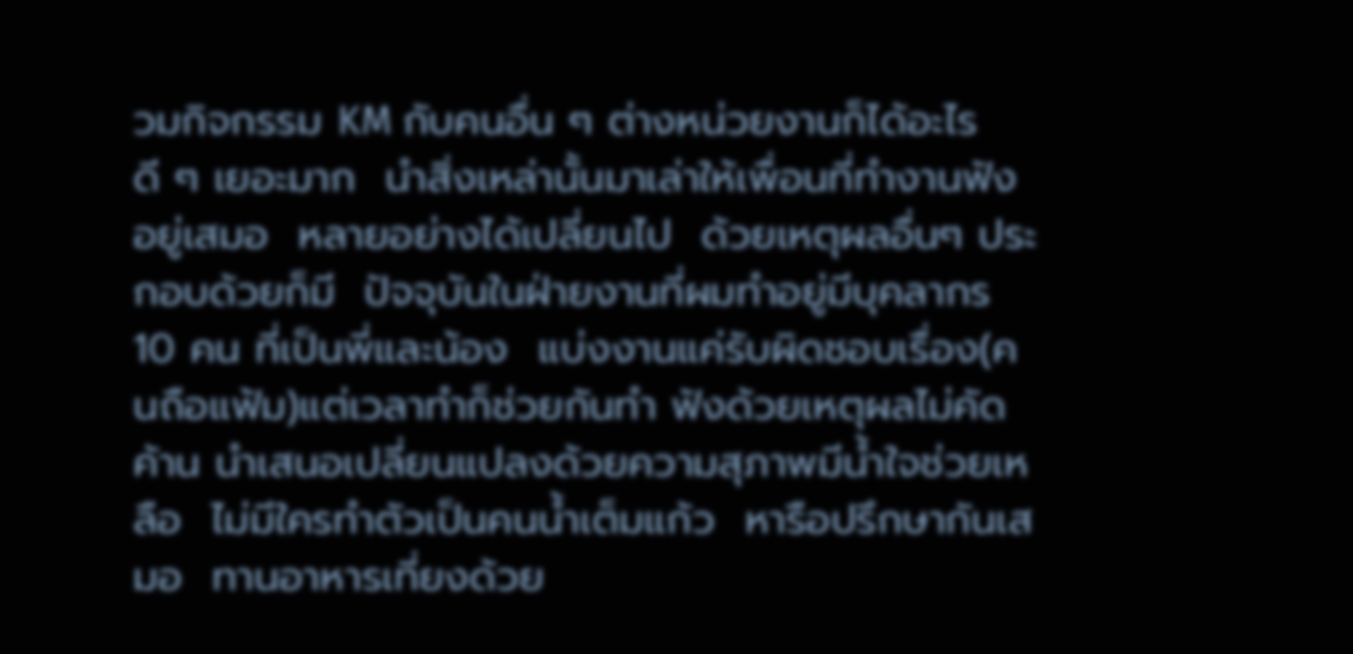วมกิจกรรม KM กับคนอื่น ๆ ต่างหน่วยงานก็ได้อะไรดี ๆ เยอะมาก  นำสิ่งเหล่านั้นมาเล่าให้เพื่อนที่ทำงานฟังอยู่เสมอ  หลายอย่างได้เปลี่ยนไป  ด้วยเหตุผลอื่นๆ ประกอบด้วยก็มี  ปัจจุบันในฝ่ายงานที่ผมทำอยู่มีบุคลากร 10 คน ที่เป็นพี่และน้อง  แบ่งงานแค่รับผิดชอบเรื่อง(คนถือแฟ้ม)แต่เวลาทำก็ช่วยกันทำ ฟังด้วยเหตุผลไม่คัดค้าน นำเสนอเปลี่ยนแปลงด้วยความสุภาพมีน้ำใจช่วยเหลือ  ไม่มีใครทำตัวเป็นคนน้ำเต็มแก้ว  หารือปรึกษากันเสมอ  ทานอาหารเที่ยงด้วย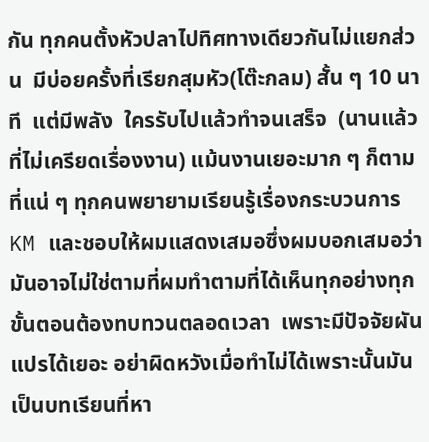กัน ทุกคนตั้งหัวปลาไปทิศทางเดียวกันไม่แยกส่วน  มีบ่อยครั้งที่เรียกสุมหัว(โต๊ะกลม) สั้น ๆ 10 นาที  แต่มีพลัง  ใครรับไปแล้วทำจนเสร็จ  (นานแล้วที่ไม่เครียดเรื่องงาน) แม้นงานเยอะมาก ๆ ก็ตาม  ที่แน่ ๆ ทุกคนพยายามเรียนรู้เรื่องกระบวนการ KM และชอบให้ผมแสดงเสมอซึ่งผมบอกเสมอว่ามันอาจไม่ใช่ตามที่ผมทำตามที่ได้เห็นทุกอย่างทุกขั้นตอนต้องทบทวนตลอดเวลา  เพราะมีปัจจัยผันแปรได้เยอะ อย่าผิดหวังเมื่อทำไม่ได้เพราะนั้นมันเป็นบทเรียนที่หา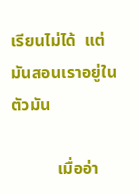เรียนไม่ได้  แต่มันสอนเราอยู่ในตัวมัน

           เมื่ออ่า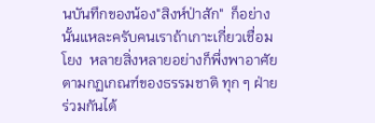นบันทึกของน้อง"สิงห์ป่าสัก"  ก็อย่างนั้นแหละครับคนเราถ้าเกาะเกี่ยวเชื่อมโยง  หลายสิ่งหลายอย่างก็พึ่งพาอาศัยตามกฏเกณฑ์ของธรรมชาติ ทุก ๆ ฝ่ายร่วมกันได้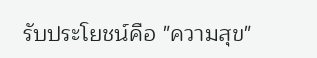รับประโยชน์คือ "ความสุข"